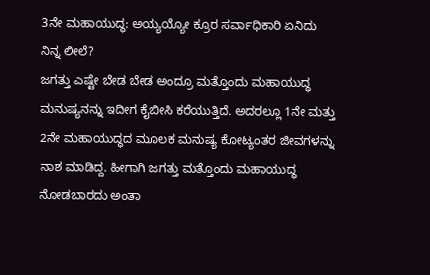3ನೇ ಮಹಾಯುದ್ಧ: ಅಯ್ಯಯ್ಯೋ ಕ್ರೂರ ಸರ್ವಾಧಿಕಾರಿ ಏನಿದು ನಿನ್ನ ಲೀಲೆ?
ಜಗತ್ತು ಎಷ್ಟೇ ಬೇಡ ಬೇಡ ಅಂದ್ರೂ ಮತ್ತೊಂದು ಮಹಾಯುದ್ಧ ಮನುಷ್ಯನನ್ನು ಇದೀಗ ಕೈಬೀಸಿ ಕರೆಯುತ್ತಿದೆ. ಅದರಲ್ಲೂ 1ನೇ ಮತ್ತು 2ನೇ ಮಹಾಯುದ್ಧದ ಮೂಲಕ ಮನುಷ್ಯ ಕೋಟ್ಯಂತರ ಜೀವಗಳನ್ನು ನಾಶ ಮಾಡಿದ್ದ. ಹೀಗಾಗಿ ಜಗತ್ತು ಮತ್ತೊಂದು ಮಹಾಯುದ್ಧ ನೋಡಬಾರದು ಅಂತಾ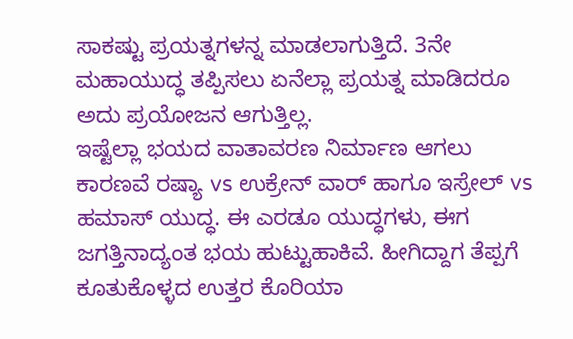ಸಾಕಷ್ಟು ಪ್ರಯತ್ನಗಳನ್ನ ಮಾಡಲಾಗುತ್ತಿದೆ. 3ನೇ ಮಹಾಯುದ್ಧ ತಪ್ಪಿಸಲು ಏನೆಲ್ಲಾ ಪ್ರಯತ್ನ ಮಾಡಿದರೂ ಅದು ಪ್ರಯೋಜನ ಆಗುತ್ತಿಲ್ಲ.
ಇಷ್ಟೆಲ್ಲಾ ಭಯದ ವಾತಾವರಣ ನಿರ್ಮಾಣ ಆಗಲು ಕಾರಣವೆ ರಷ್ಯಾ vs ಉಕ್ರೇನ್ ವಾರ್ ಹಾಗೂ ಇಸ್ರೇಲ್ vs ಹಮಾಸ್ ಯುದ್ಧ. ಈ ಎರಡೂ ಯುದ್ಧಗಳು, ಈಗ ಜಗತ್ತಿನಾದ್ಯಂತ ಭಯ ಹುಟ್ಟುಹಾಕಿವೆ. ಹೀಗಿದ್ದಾಗ ತೆಪ್ಪಗೆ ಕೂತುಕೊಳ್ಳದ ಉತ್ತರ ಕೊರಿಯಾ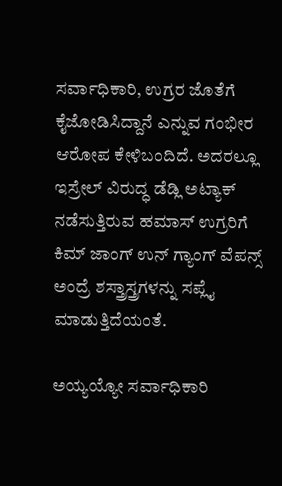ಸರ್ವಾಧಿಕಾರಿ, ಉಗ್ರರ ಜೊತೆಗೆ ಕೈಜೋಡಿಸಿದ್ದಾನೆ ಎನ್ನುವ ಗಂಭೀರ ಆರೋಪ ಕೇಳಿಬಂದಿದೆ. ಅದರಲ್ಲೂ ಇಸ್ರೇಲ್ ವಿರುದ್ಧ ಡೆಡ್ಲಿ ಅಟ್ಯಾಕ್ ನಡೆಸುತ್ತಿರುವ ಹಮಾಸ್ ಉಗ್ರರಿಗೆ ಕಿಮ್ ಜಾಂಗ್ ಉನ್ ಗ್ಯಾಂಗ್ ವೆಪನ್ಸ್ ಅಂದ್ರೆ ಶಸ್ತ್ರಾಸ್ತ್ರಗಳನ್ನು ಸಪ್ಲೈ ಮಾಡುತ್ತಿದೆಯಂತೆ.

ಅಯ್ಯಯ್ಯೋ ಸರ್ವಾಧಿಕಾರಿ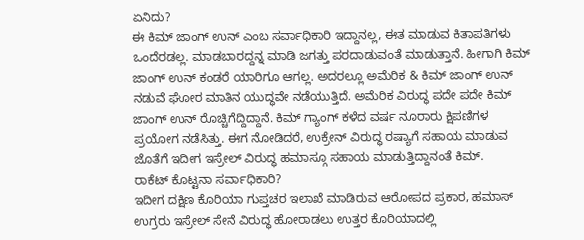ಏನಿದು?
ಈ ಕಿಮ್ ಜಾಂಗ್ ಉನ್ ಎಂಬ ಸರ್ವಾಧಿಕಾರಿ ಇದ್ದಾನಲ್ಲ, ಈತ ಮಾಡುವ ಕಿತಾಪತಿಗಳು ಒಂದೆರಡಲ್ಲ. ಮಾಡಬಾರದ್ದನ್ನ ಮಾಡಿ ಜಗತ್ತು ಪರದಾಡುವಂತೆ ಮಾಡುತ್ತಾನೆ. ಹೀಗಾಗಿ ಕಿಮ್ ಜಾಂಗ್ ಉನ್ ಕಂಡರೆ ಯಾರಿಗೂ ಆಗಲ್ಲ. ಅದರಲ್ಲೂ ಅಮೆರಿಕ & ಕಿಮ್ ಜಾಂಗ್ ಉನ್ ನಡುವೆ ಘೋರ ಮಾತಿನ ಯುದ್ಧವೇ ನಡೆಯುತ್ತಿದೆ. ಅಮೆರಿಕ ವಿರುದ್ಧ ಪದೇ ಪದೇ ಕಿಮ್ ಜಾಂಗ್ ಉನ್ ರೊಚ್ಚಿಗೆದ್ದಿದ್ದಾನೆ. ಕಿಮ್ ಗ್ಯಾಂಗ್ ಕಳೆದ ವರ್ಷ ನೂರಾರು ಕ್ಷಿಪಣಿಗಳ ಪ್ರಯೋಗ ನಡೆಸಿತ್ತು. ಈಗ ನೋಡಿದರೆ, ಉಕ್ರೇನ್ ವಿರುದ್ಧ ರಷ್ಯಾಗೆ ಸಹಾಯ ಮಾಡುವ ಜೊತೆಗೆ ಇದೀಗ ಇಸ್ರೇಲ್ ವಿರುದ್ಧ ಹಮಾಸ್ಗೂ ಸಹಾಯ ಮಾಡುತ್ತಿದ್ದಾನಂತೆ ಕಿಮ್.
ರಾಕೆಟ್ ಕೊಟ್ಟನಾ ಸರ್ವಾಧಿಕಾರಿ?
ಇದೀಗ ದಕ್ಷಿಣ ಕೊರಿಯಾ ಗುಪ್ತಚರ ಇಲಾಖೆ ಮಾಡಿರುವ ಆರೋಪದ ಪ್ರಕಾರ, ಹಮಾಸ್ ಉಗ್ರರು ಇಸ್ರೇಲ್ ಸೇನೆ ವಿರುದ್ಧ ಹೋರಾಡಲು ಉತ್ತರ ಕೊರಿಯಾದಲ್ಲಿ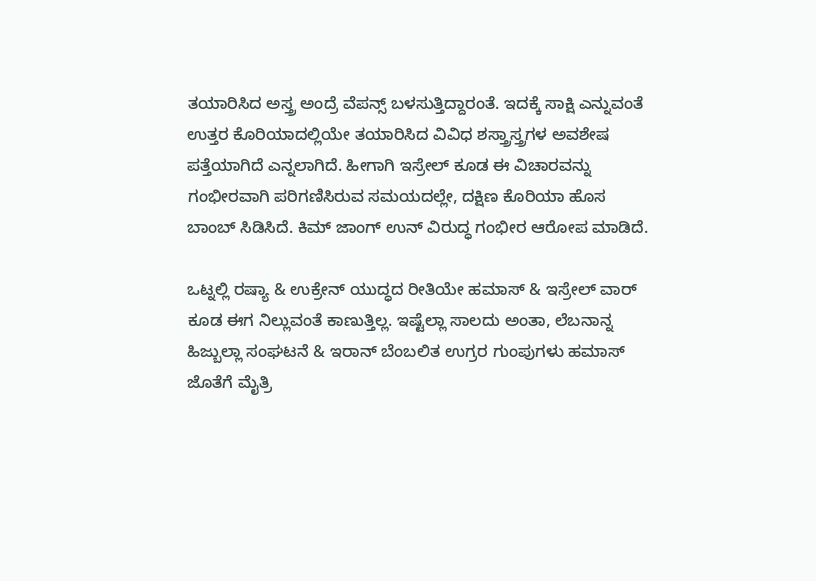ತಯಾರಿಸಿದ ಅಸ್ತ್ರ ಅಂದ್ರೆ ವೆಪನ್ಸ್ ಬಳಸುತ್ತಿದ್ದಾರಂತೆ. ಇದಕ್ಕೆ ಸಾಕ್ಷಿ ಎನ್ನುವಂತೆ ಉತ್ತರ ಕೊರಿಯಾದಲ್ಲಿಯೇ ತಯಾರಿಸಿದ ವಿವಿಧ ಶಸ್ತ್ರಾಸ್ತ್ರಗಳ ಅವಶೇಷ ಪತ್ತೆಯಾಗಿದೆ ಎನ್ನಲಾಗಿದೆ. ಹೀಗಾಗಿ ಇಸ್ರೇಲ್ ಕೂಡ ಈ ವಿಚಾರವನ್ನು ಗಂಭೀರವಾಗಿ ಪರಿಗಣಿಸಿರುವ ಸಮಯದಲ್ಲೇ, ದಕ್ಷಿಣ ಕೊರಿಯಾ ಹೊಸ ಬಾಂಬ್ ಸಿಡಿಸಿದೆ. ಕಿಮ್ ಜಾಂಗ್ ಉನ್ ವಿರುದ್ಧ ಗಂಭೀರ ಆರೋಪ ಮಾಡಿದೆ.

ಒಟ್ನಲ್ಲಿ ರಷ್ಯಾ & ಉಕ್ರೇನ್ ಯುದ್ಧದ ರೀತಿಯೇ ಹಮಾಸ್ & ಇಸ್ರೇಲ್ ವಾರ್ ಕೂಡ ಈಗ ನಿಲ್ಲುವಂತೆ ಕಾಣುತ್ತಿಲ್ಲ. ಇಷ್ಟೆಲ್ಲಾ ಸಾಲದು ಅಂತಾ, ಲೆಬನಾನ್ನ ಹಿಜ್ಬುಲ್ಲಾ ಸಂಘಟನೆ & ಇರಾನ್ ಬೆಂಬಲಿತ ಉಗ್ರರ ಗುಂಪುಗಳು ಹಮಾಸ್ ಜೊತೆಗೆ ಮೈತ್ರಿ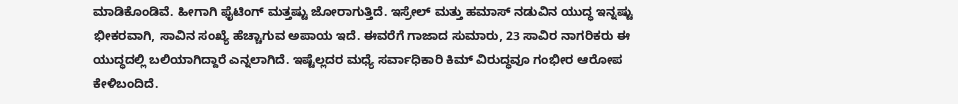ಮಾಡಿಕೊಂಡಿವೆ. ಹೀಗಾಗಿ ಫೈಟಿಂಗ್ ಮತ್ತಷ್ಟು ಜೋರಾಗುತ್ತಿದೆ. ಇಸ್ರೇಲ್ ಮತ್ತು ಹಮಾಸ್ ನಡುವಿನ ಯುದ್ಧ ಇನ್ನಷ್ಟು ಭೀಕರವಾಗಿ, ಸಾವಿನ ಸಂಖ್ಯೆ ಹೆಚ್ಚಾಗುವ ಅಪಾಯ ಇದೆ. ಈವರೆಗೆ ಗಾಜಾದ ಸುಮಾರು, 23 ಸಾವಿರ ನಾಗರಿಕರು ಈ ಯುದ್ಧದಲ್ಲಿ ಬಲಿಯಾಗಿದ್ದಾರೆ ಎನ್ನಲಾಗಿದೆ. ಇಷ್ಟೆಲ್ಲದರ ಮಧ್ಯೆ ಸರ್ವಾಧಿಕಾರಿ ಕಿಮ್ ವಿರುದ್ಧವೂ ಗಂಭೀರ ಆರೋಪ ಕೇಳಿಬಂದಿದೆ.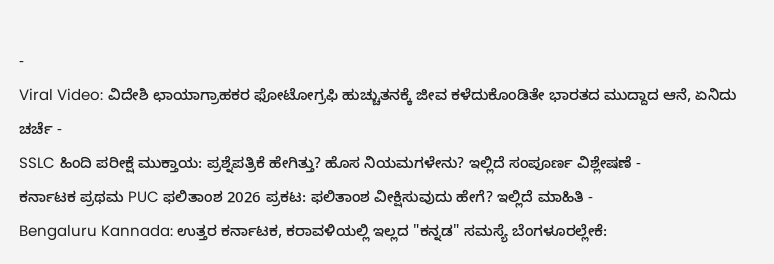-
Viral Video: ವಿದೇಶಿ ಛಾಯಾಗ್ರಾಹಕರ ಫೋಟೋಗ್ರಫಿ ಹುಚ್ಚುತನಕ್ಕೆ ಜೀವ ಕಳೆದುಕೊಂಡಿತೇ ಭಾರತದ ಮುದ್ದಾದ ಆನೆ, ಏನಿದು ಚರ್ಚೆ -
SSLC ಹಿಂದಿ ಪರೀಕ್ಷೆ ಮುಕ್ತಾಯ: ಪ್ರಶ್ನೆಪತ್ರಿಕೆ ಹೇಗಿತ್ತು? ಹೊಸ ನಿಯಮಗಳೇನು? ಇಲ್ಲಿದೆ ಸಂಪೂರ್ಣ ವಿಶ್ಲೇಷಣೆ -
ಕರ್ನಾಟಕ ಪ್ರಥಮ PUC ಫಲಿತಾಂಶ 2026 ಪ್ರಕಟ: ಫಲಿತಾಂಶ ವೀಕ್ಷಿಸುವುದು ಹೇಗೆ? ಇಲ್ಲಿದೆ ಮಾಹಿತಿ -
Bengaluru Kannada: ಉತ್ತರ ಕರ್ನಾಟಕ, ಕರಾವಳಿಯಲ್ಲಿ ಇಲ್ಲದ "ಕನ್ನಡ" ಸಮಸ್ಯೆ ಬೆಂಗಳೂರಲ್ಲೇಕೆ: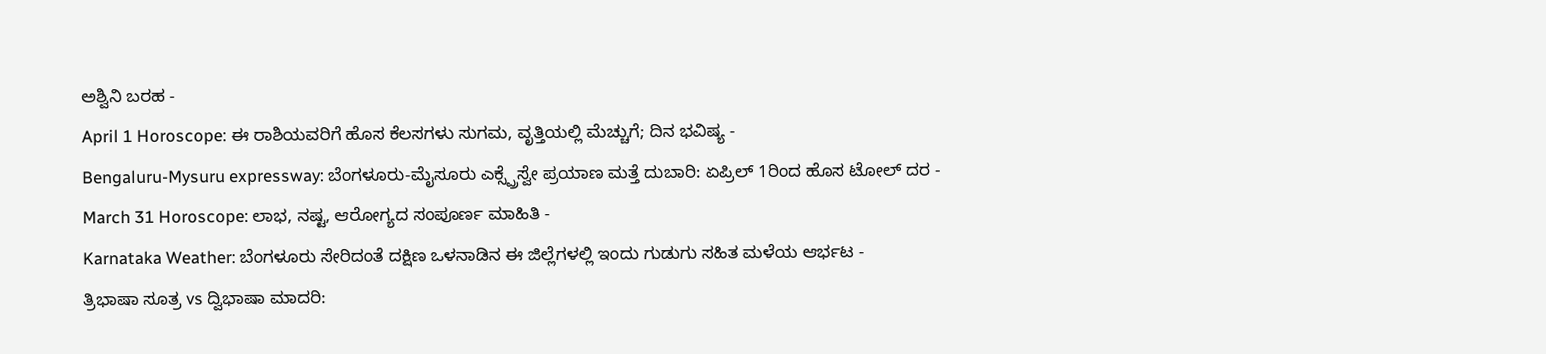ಅಶ್ವಿನಿ ಬರಹ -
April 1 Horoscope: ಈ ರಾಶಿಯವರಿಗೆ ಹೊಸ ಕೆಲಸಗಳು ಸುಗಮ, ವೃತ್ತಿಯಲ್ಲಿ ಮೆಚ್ಚುಗೆ; ದಿನ ಭವಿಷ್ಯ -
Bengaluru-Mysuru expressway: ಬೆಂಗಳೂರು-ಮೈಸೂರು ಎಕ್ಸ್ಪ್ರೆಸ್ವೇ ಪ್ರಯಾಣ ಮತ್ತೆ ದುಬಾರಿ: ಏಪ್ರಿಲ್ 1ರಿಂದ ಹೊಸ ಟೋಲ್ ದರ -
March 31 Horoscope: ಲಾಭ, ನಷ್ಟ, ಆರೋಗ್ಯದ ಸಂಪೂರ್ಣ ಮಾಹಿತಿ -
Karnataka Weather: ಬೆಂಗಳೂರು ಸೇರಿದಂತೆ ದಕ್ಷಿಣ ಒಳನಾಡಿನ ಈ ಜಿಲ್ಲೆಗಳಲ್ಲಿ ಇಂದು ಗುಡುಗು ಸಹಿತ ಮಳೆಯ ಆರ್ಭಟ -
ತ್ರಿಭಾಷಾ ಸೂತ್ರ vs ದ್ವಿಭಾಷಾ ಮಾದರಿ: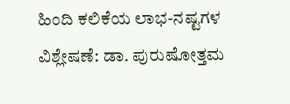ಹಿಂದಿ ಕಲಿಕೆಯ ಲಾಭ-ನಷ್ಟಗಳ ವಿಶ್ಲೇಷಣೆ: ಡಾ. ಪುರುಷೋತ್ತಮ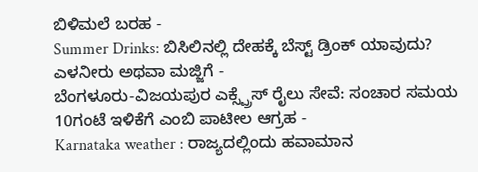ಬಿಳಿಮಲೆ ಬರಹ -
Summer Drinks: ಬಿಸಿಲಿನಲ್ಲಿ ದೇಹಕ್ಕೆ ಬೆಸ್ಟ್ ಡ್ರಿಂಕ್ ಯಾವುದು? ಎಳನೀರು ಅಥವಾ ಮಜ್ಜಿಗೆ -
ಬೆಂಗಳೂರು-ವಿಜಯಪುರ ಎಕ್ಸ್ಪ್ರೆಸ್ ರೈಲು ಸೇವೆ: ಸಂಚಾರ ಸಮಯ 10ಗಂಟೆ ಇಳಿಕೆಗೆ ಎಂಬಿ ಪಾಟೀಲ ಆಗ್ರಹ -
Karnataka weather : ರಾಜ್ಯದಲ್ಲಿಂದು ಹವಾಮಾನ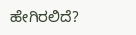ಹೇಗಿರಲಿದೆ?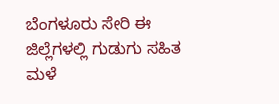ಬೆಂಗಳೂರು ಸೇರಿ ಈ ಜಿಲ್ಲೆಗಳಲ್ಲಿ ಗುಡುಗು ಸಹಿತ ಮಳೆ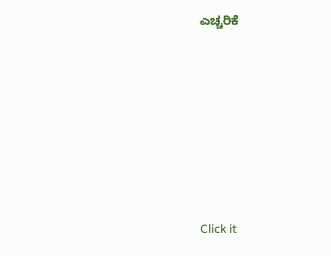ಎಚ್ಚರಿಕೆ












Click it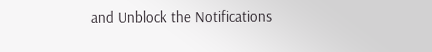and Unblock the Notifications